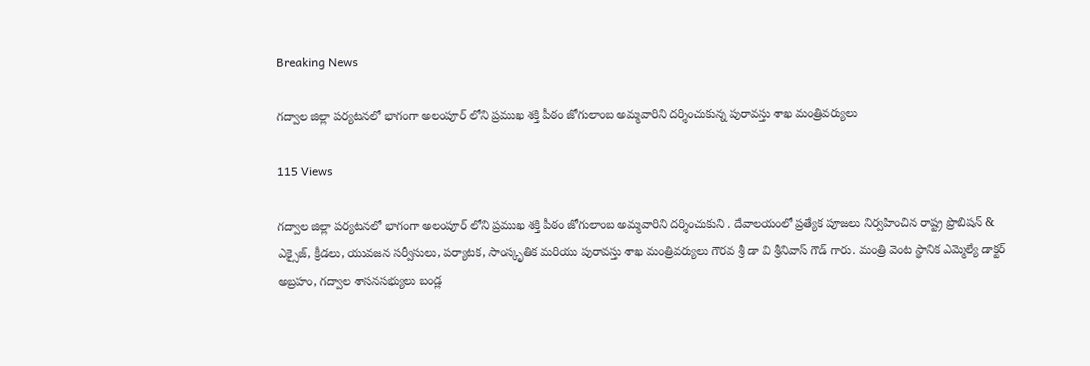Breaking News

గద్వాల జిల్లా పర్యటనలో భాగంగా అలంపూర్ లోని ప్రముఖ శక్తి పీఠం జోగులాంబ అమ్మవారిని దర్శించుకున్న పురావస్తు శాఖ మంత్రివర్యులు

115 Views

గద్వాల జిల్లా పర్యటనలో భాగంగా అలంపూర్ లోని ప్రముఖ శక్తి పీఠం జోగులాంబ అమ్మవారిని దర్శించుకుని . దేవాలయంలో ప్రత్యేక పూజలు నిర్వహించిన రాష్ట్ర ప్రొబిషన్ & ఎక్సైజ్, క్రీడలు, యువజన సర్వీసులు, పర్యాటక, సాంస్కృతిక మరియు పురావస్తు శాఖ మంత్రివర్యులు గౌరవ శ్రీ డా వి శ్రీనివాస్ గౌడ్ గారు. మంత్రి వెంట స్థానిక ఎమ్మెల్యే డాక్టర్ అబ్రహం, గద్వాల శాసనసభ్యులు బండ్ల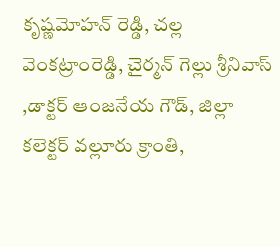కృష్ణమోహన్ రెడ్డి, చల్ల వెంకట్రాంరెడ్డి, చైర్మన్ గెల్లు శ్రీనివాస్ ,డాక్టర్ ఆంజనేయ గౌడ్, జిల్లా కలెక్టర్ వల్లూరు క్రాంతి,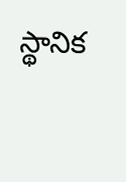స్థానిక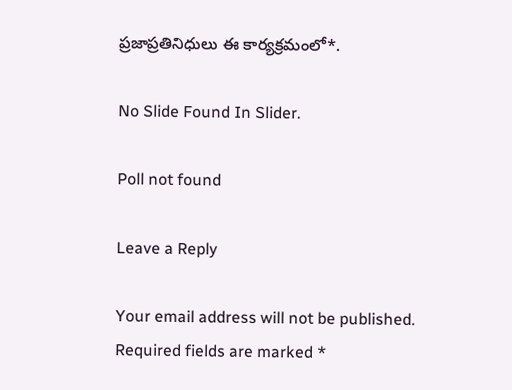ప్రజాప్రతినిధులు ఈ కార్యక్రమంలో*.

No Slide Found In Slider.

Poll not found

Leave a Reply

Your email address will not be published. Required fields are marked *